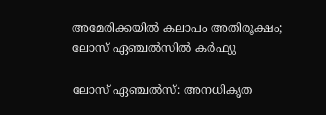അമേരിക്കയിൽ കലാപം അതിരൂക്ഷം; ലോസ് ഏഞ്ചൽസിൽ കര്‍ഫ്യു

ലോസ് ഏഞ്ചൽസ്: അനധികൃത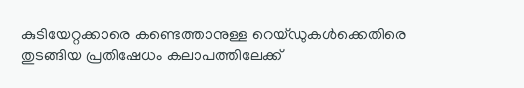കുടിയേറ്റക്കാരെ കണ്ടെത്താനുള്ള റെയ്ഡുകള്‍ക്കെതിരെ തുടങ്ങിയ പ്രതിഷേധം കലാപത്തിലേക്ക്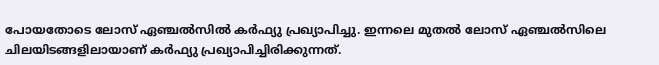പോയതോടെ ലോസ് ഏഞ്ചൽസില്‍ കര്‍ഫ്യു പ്രഖ്യാപിച്ചു. ഇന്നലെ മുതല്‍ ലോസ് ഏഞ്ചൽസിലെ ചിലയിടങ്ങളിലായാണ് കര്‍ഫ്യു പ്രഖ്യാപിച്ചിരിക്കുന്നത്.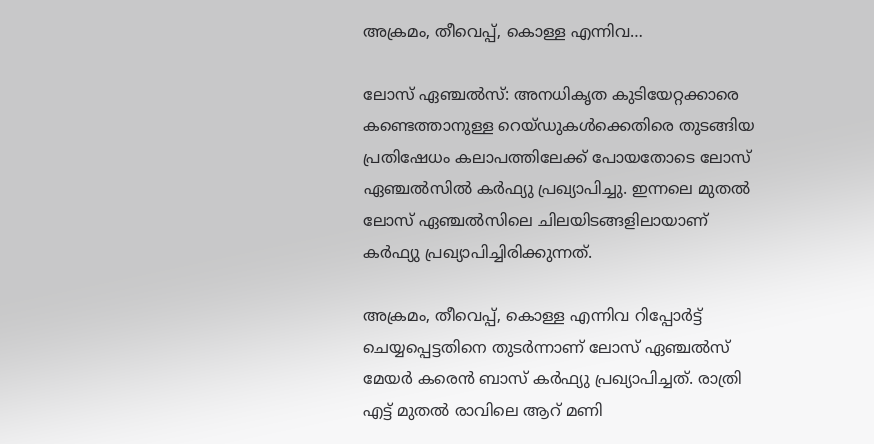അക്രമം, തീവെപ്പ്, കൊള്ള എന്നിവ…

ലോസ് ഏഞ്ചൽസ്: അനധികൃത കുടിയേറ്റക്കാരെ കണ്ടെത്താനുള്ള റെയ്ഡുകള്‍ക്കെതിരെ തുടങ്ങിയ പ്രതിഷേധം കലാപത്തിലേക്ക് പോയതോടെ ലോസ് ഏഞ്ചൽസില്‍ കര്‍ഫ്യു പ്രഖ്യാപിച്ചു. ഇന്നലെ മുതല്‍ ലോസ് ഏഞ്ചൽസിലെ ചിലയിടങ്ങളിലായാണ് കര്‍ഫ്യു പ്രഖ്യാപിച്ചിരിക്കുന്നത്.

അക്രമം, തീവെപ്പ്, കൊള്ള എന്നിവ റിപ്പോര്‍ട്ട് ചെയ്യപ്പെട്ടതിനെ തുടര്‍ന്നാണ് ലോസ് ഏഞ്ചൽസ് മേയര്‍ കരെന്‍ ബാസ് കര്‍ഫ്യു പ്രഖ്യാപിച്ചത്. രാത്രി എട്ട് മുതല്‍ രാവിലെ ആറ് മണി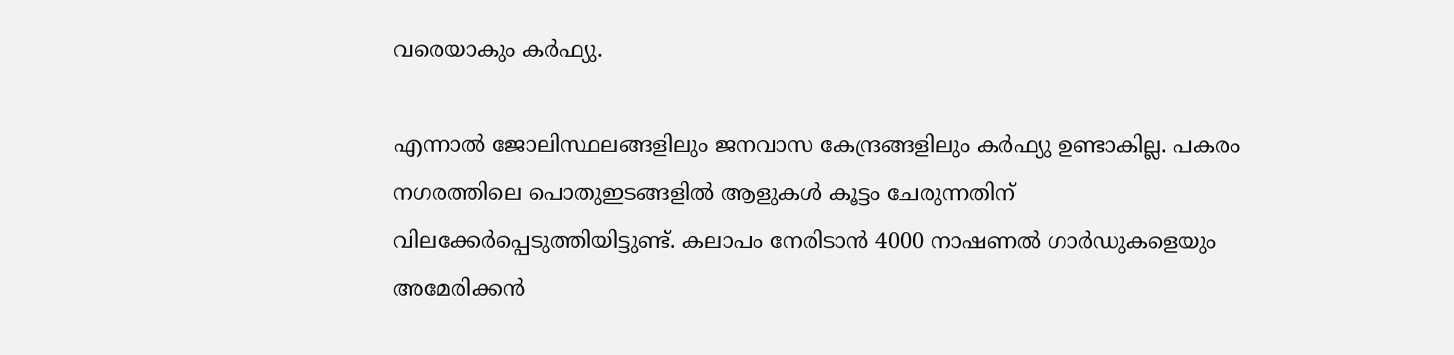വരെയാകും കര്‍ഫ്യു.

എന്നാല്‍ ജോലിസ്ഥലങ്ങളിലും ജനവാസ കേന്ദ്രങ്ങളിലും കര്‍ഫ്യു ഉണ്ടാകില്ല. പകരം നഗരത്തിലെ പൊതുഇടങ്ങളില്‍ ആളുകള്‍ കൂട്ടം ചേരുന്നതിന് വിലക്കേർപ്പെടുത്തിയിട്ടുണ്ട്. കലാപം നേരിടാന്‍ 4000 നാഷണല്‍ ഗാര്‍ഡുകളെയും അമേരിക്കൻ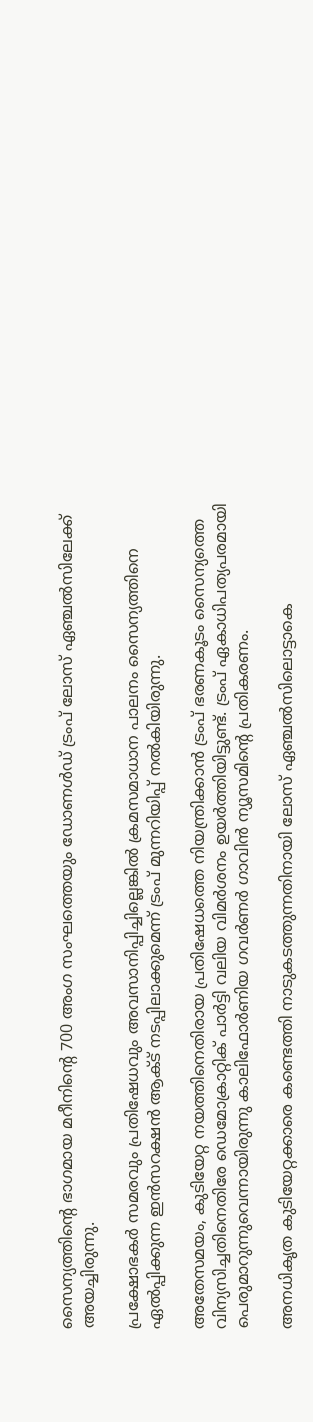സൈന്യത്തിന്റെ ഭാഗമായ മറീനിന്റെ 700 അംഗ സംഘത്തെയും ഡോണള്‍ഡ് ട്രംപ് ലോസ് ഏഞ്ചൽസിലേക്ക് അയച്ചിരുന്നു.

പ്രക്ഷോഭകര്‍ സമരവും പ്രതിഷേധവും അവസാനിപ്പിച്ചില്ലെങ്കില്‍ ക്രമസമാധാന പാലനം സൈന്യത്തിനെ ഏല്‍പ്പിക്കുന്ന ഇന്‍സറക്ഷന്‍ ആക്ട് നടപ്പിലാക്കുമെന്ന് ട്രംപ് മുന്നറിയിപ്പ് നല്‍കിയിരുന്നു.

അതേസമയം, കുടിയേറ്റ നയത്തിനെതിരായ പ്രതിഷേധത്തെ നിയന്ത്രിക്കാന്‍ ട്രംപ് ഭരണകൂടം സൈന്യത്തെ വിന്യസിച്ചതിനെതിരേ ഡെമോക്രാറ്റിക് പാര്‍ട്ടി വലിയ വിമര്‍ശനം ഉയര്‍ത്തിയിട്ടുണ്ട്. ട്രംപ് ഏകാധിപത്യപരമായി പെരുമാറുന്നുവെന്നായിരുന്നു കാലിഫോര്‍ണിയ ഗവര്‍ണര്‍ ഗാവിന്‍ ന്യൂസമിന്റെ പ്രതികരണം.

അനധികൃത കുടിയേറ്റക്കാരെ കണ്ടെത്തി നാടുകടത്തുന്നതിനായി ലോസ് ഏഞ്ചൽസിലൊട്ടാകെ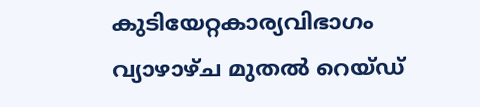കുടിയേറ്റകാര്യവിഭാഗം വ്യാഴാഴ്ച മുതല്‍ റെയ്ഡ്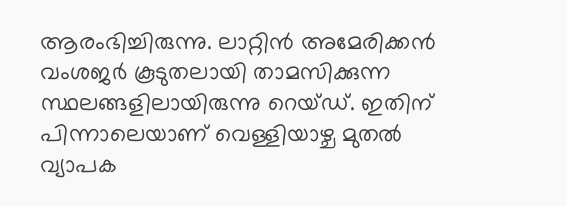ആരംഭിച്ചിരുന്നു. ലാറ്റിന്‍ അമേരിക്കന്‍ വംശജര്‍ കൂടുതലായി താമസിക്കുന്ന സ്ഥലങ്ങളിലായിരുന്നു റെയ്ഡ്. ഇതിന് പിന്നാലെയാണ് വെള്ളിയാഴ്ച മുതല്‍ വ്യാപക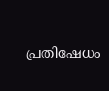പ്രതിഷേധം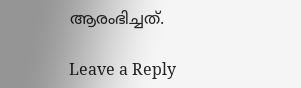ആരംഭിച്ചത്.

Leave a Reply